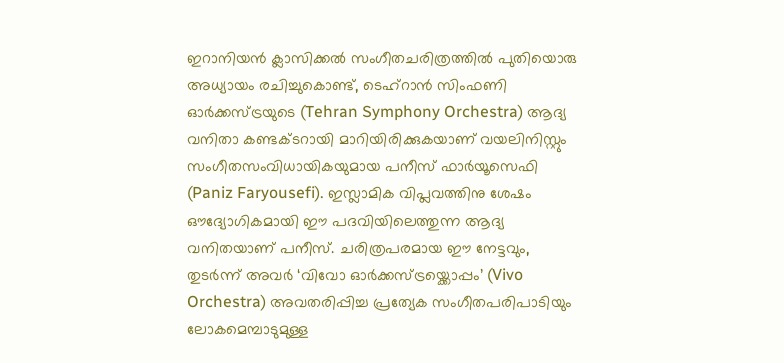ഇറാനിയൻ ക്ലാസിക്കൽ സംഗീതചരിത്രത്തിൽ പുതിയൊരു അധ്യായം രചിച്ചുകൊണ്ട്, ടെഹ്റാൻ സിംഫണി ഓർക്കസ്ട്രയുടെ (Tehran Symphony Orchestra) ആദ്യ വനിതാ കണ്ടക്ടറായി മാറിയിരിക്കുകയാണ് വയലിനിസ്റ്റും സംഗീതസംവിധായികയുമായ പനീസ് ഫാർയൂസെഫി (Paniz Faryousefi). ഇസ്ലാമിക വിപ്ലവത്തിനു ശേഷം ഔദ്യോഗികമായി ഈ പദവിയിലെത്തുന്ന ആദ്യ വനിതയാണ് പനീസ്. ചരിത്രപരമായ ഈ നേട്ടവും, തുടർന്ന് അവർ ‘വിവോ ഓർക്കസ്ട്രയ്ക്കൊപ്പം’ (Vivo Orchestra) അവതരിപ്പിച്ച പ്രത്യേക സംഗീതപരിപാടിയും ലോകമെമ്പാടുമുള്ള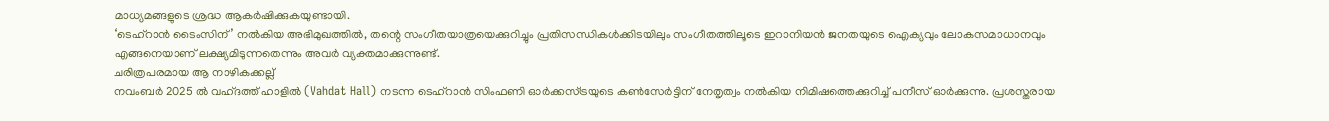മാധ്യമങ്ങളുടെ ശ്രദ്ധ ആകർഷിക്കുകയുണ്ടായി.
‘ടെഹ്റാൻ ടൈംസിന്’ നൽകിയ അഭിമുഖത്തിൽ, തന്റെ സംഗീതയാത്രയെക്കുറിച്ചും പ്രതിസന്ധികൾക്കിടയിലും സംഗീതത്തിലൂടെ ഇറാനിയൻ ജനതയുടെ ഐക്യവും ലോകസമാധാനവും എങ്ങനെയാണ് ലക്ഷ്യമിടുന്നതെന്നും അവർ വ്യക്തമാക്കുന്നുണ്ട്.
ചരിത്രപരമായ ആ നാഴികക്കല്ല്
നവംബർ 2025 ൽ വഹ്ദത്ത് ഹാളിൽ (Vahdat Hall) നടന്ന ടെഹ്റാൻ സിംഫണി ഓർക്കസ്ട്രയുടെ കൺസേർട്ടിന് നേതൃത്വം നൽകിയ നിമിഷത്തെക്കുറിച്ച് പനീസ് ഓർക്കുന്നു. പ്രശസ്തരായ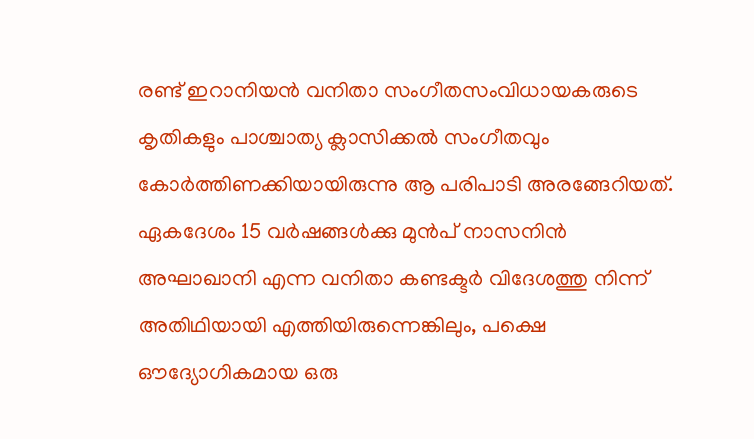രണ്ട് ഇറാനിയൻ വനിതാ സംഗീതസംവിധായകരുടെ കൃതികളും പാശ്ചാത്യ ക്ലാസിക്കൽ സംഗീതവും കോർത്തിണക്കിയായിരുന്നു ആ പരിപാടി അരങ്ങേറിയത്.
ഏകദേശം 15 വർഷങ്ങൾക്കു മുൻപ് നാസനിൻ അഘാഖാനി എന്ന വനിതാ കണ്ടക്ടർ വിദേശത്തു നിന്ന് അതിഥിയായി എത്തിയിരുന്നെങ്കിലും, പക്ഷെ ഔദ്യോഗികമായ ഒരു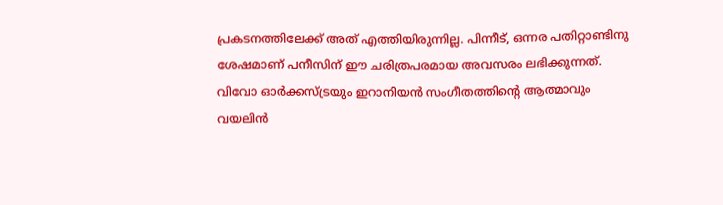പ്രകടനത്തിലേക്ക് അത് എത്തിയിരുന്നില്ല. പിന്നീട്, ഒന്നര പതിറ്റാണ്ടിനു ശേഷമാണ് പനീസിന് ഈ ചരിത്രപരമായ അവസരം ലഭിക്കുന്നത്.
വിവോ ഓർക്കസ്ട്രയും ഇറാനിയൻ സംഗീതത്തിന്റെ ആത്മാവും
വയലിൻ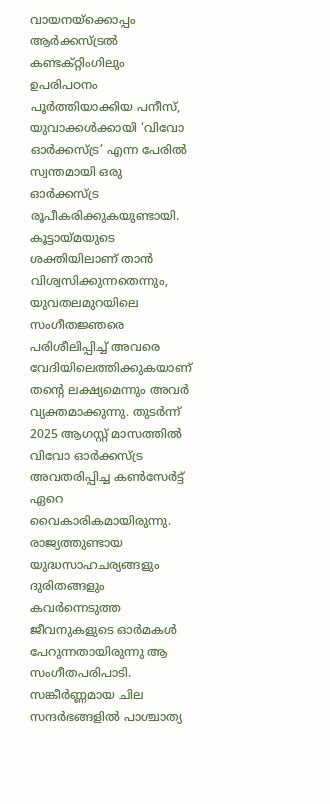വായനയ്ക്കൊപ്പം ആർക്കസ്ട്രൽ കണ്ടക്റ്റിംഗിലും ഉപരിപഠനം പൂർത്തിയാക്കിയ പനീസ്, യുവാക്കൾക്കായി ‘വിവോ ഓർക്കസ്ട്ര’ എന്ന പേരിൽ സ്വന്തമായി ഒരു ഓർക്കസ്ട്ര രൂപീകരിക്കുകയുണ്ടായി. കൂട്ടായ്മയുടെ ശക്തിയിലാണ് താൻ വിശ്വസിക്കുന്നതെന്നും, യുവതലമുറയിലെ സംഗീതജ്ഞരെ പരിശീലിപ്പിച്ച് അവരെ വേദിയിലെത്തിക്കുകയാണ് തന്റെ ലക്ഷ്യമെന്നും അവർ വ്യക്തമാക്കുന്നു. തുടർന്ന് 2025 ആഗസ്റ്റ് മാസത്തിൽ വിവോ ഓർക്കസ്ട്ര അവതരിപ്പിച്ച കൺസേർട്ട് ഏറെ വൈകാരികമായിരുന്നു. രാജ്യത്തുണ്ടായ യുദ്ധസാഹചര്യങ്ങളും ദുരിതങ്ങളും കവർന്നെടുത്ത ജീവനുകളുടെ ഓർമകൾ പേറുന്നതായിരുന്നു ആ സംഗീതപരിപാടി.
സങ്കീർണ്ണമായ ചില സന്ദർഭങ്ങളിൽ പാശ്ചാത്യ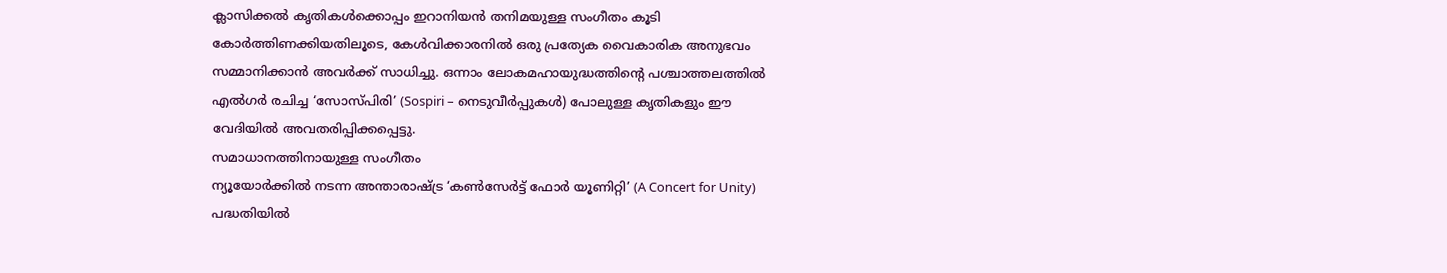ക്ലാസിക്കൽ കൃതികൾക്കൊപ്പം ഇറാനിയൻ തനിമയുള്ള സംഗീതം കൂടി കോർത്തിണക്കിയതിലൂടെ, കേൾവിക്കാരനിൽ ഒരു പ്രത്യേക വൈകാരിക അനുഭവം സമ്മാനിക്കാൻ അവർക്ക് സാധിച്ചു. ഒന്നാം ലോകമഹായുദ്ധത്തിന്റെ പശ്ചാത്തലത്തിൽ എൽഗർ രചിച്ച ‘സോസ്പിരി’ (Sospiri – നെടുവീർപ്പുകൾ) പോലുള്ള കൃതികളും ഈ വേദിയിൽ അവതരിപ്പിക്കപ്പെട്ടു.
സമാധാനത്തിനായുള്ള സംഗീതം
ന്യൂയോർക്കിൽ നടന്ന അന്താരാഷ്ട്ര ‘കൺസേർട്ട് ഫോർ യൂണിറ്റി’ (A Concert for Unity) പദ്ധതിയിൽ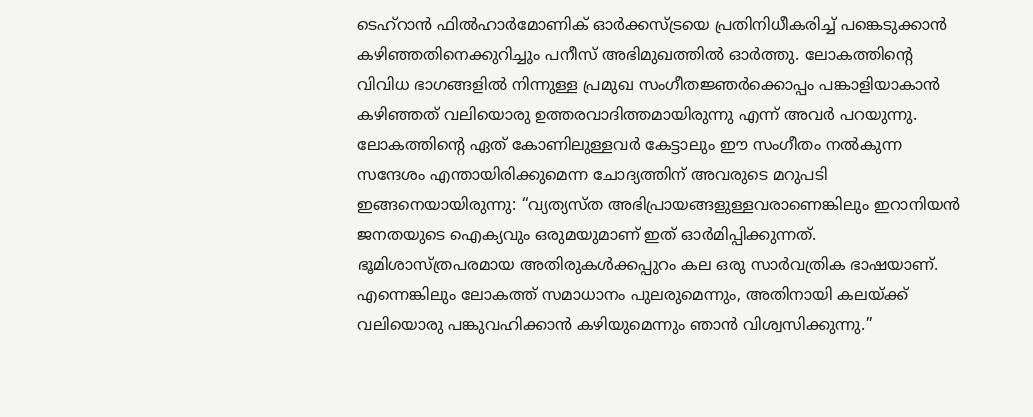ടെഹ്റാൻ ഫിൽഹാർമോണിക് ഓർക്കസ്ട്രയെ പ്രതിനിധീകരിച്ച് പങ്കെടുക്കാൻ കഴിഞ്ഞതിനെക്കുറിച്ചും പനീസ് അഭിമുഖത്തിൽ ഓർത്തു. ലോകത്തിന്റെ വിവിധ ഭാഗങ്ങളിൽ നിന്നുള്ള പ്രമുഖ സംഗീതജ്ഞർക്കൊപ്പം പങ്കാളിയാകാൻ കഴിഞ്ഞത് വലിയൊരു ഉത്തരവാദിത്തമായിരുന്നു എന്ന് അവർ പറയുന്നു.
ലോകത്തിന്റെ ഏത് കോണിലുള്ളവർ കേട്ടാലും ഈ സംഗീതം നൽകുന്ന സന്ദേശം എന്തായിരിക്കുമെന്ന ചോദ്യത്തിന് അവരുടെ മറുപടി ഇങ്ങനെയായിരുന്നു: “വ്യത്യസ്ത അഭിപ്രായങ്ങളുള്ളവരാണെങ്കിലും ഇറാനിയൻ ജനതയുടെ ഐക്യവും ഒരുമയുമാണ് ഇത് ഓർമിപ്പിക്കുന്നത്. ഭൂമിശാസ്ത്രപരമായ അതിരുകൾക്കപ്പുറം കല ഒരു സാർവത്രിക ഭാഷയാണ്. എന്നെങ്കിലും ലോകത്ത് സമാധാനം പുലരുമെന്നും, അതിനായി കലയ്ക്ക് വലിയൊരു പങ്കുവഹിക്കാൻ കഴിയുമെന്നും ഞാൻ വിശ്വസിക്കുന്നു.”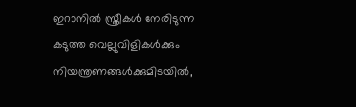ഇറാനിൽ സ്ത്രീകൾ നേരിടുന്ന കടുത്ത വെല്ലുവിളികൾക്കും നിയന്ത്രണങ്ങൾക്കുമിടയിൽ,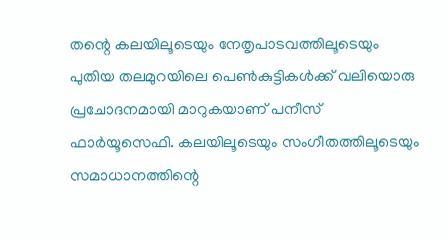തന്റെ കലയിലൂടെയും നേതൃപാടവത്തിലൂടെയും പുതിയ തലമുറയിലെ പെൺകുട്ടികൾക്ക് വലിയൊരു പ്രചോദനമായി മാറുകയാണ് പനീസ് ഫാർയൂസെഫി. കലയിലൂടെയും സംഗീതത്തിലൂടെയും സമാധാനത്തിന്റെ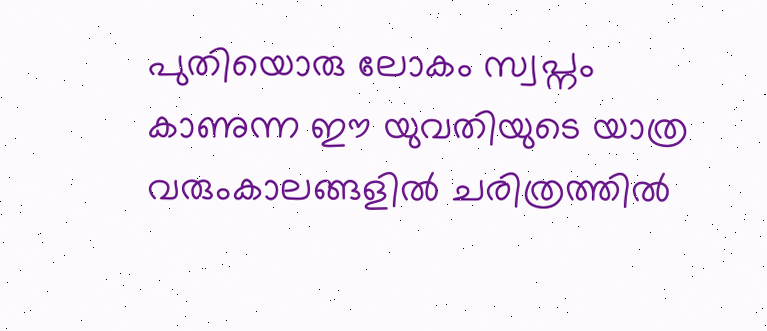പുതിയൊരു ലോകം സ്വപ്നം കാണുന്ന ഈ യുവതിയുടെ യാത്ര വരുംകാലങ്ങളിൽ ചരിത്രത്തിൽ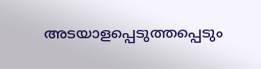അടയാളപ്പെടുത്തപ്പെടും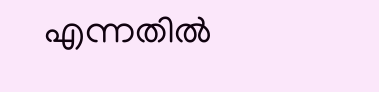എന്നതിൽ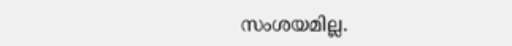സംശയമില്ല.